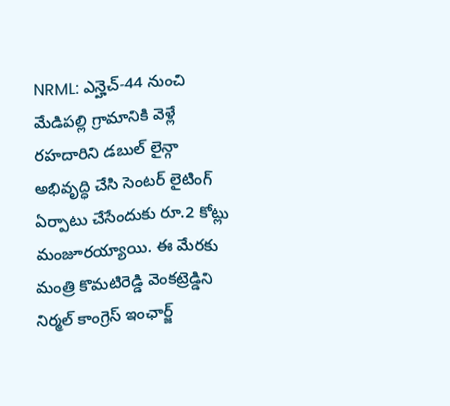NRML: ఎన్హెచ్-44 నుంచి మేడిపల్లి గ్రామానికి వెళ్లే రహదారిని డబుల్ లైన్గా అభివృద్ధి చేసి సెంటర్ లైటింగ్ ఏర్పాటు చేసేందుకు రూ.2 కోట్లు మంజూరయ్యాయి. ఈ మేరకు మంత్రి కొమటిరెడ్డి వెంకట్రెడ్డిని నిర్మల్ కాంగ్రెస్ ఇంఛార్జ్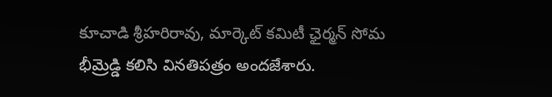కూచాడి శ్రీహరిరావు, మార్కెట్ కమిటీ ఛైర్మన్ సోమ భీమ్రెడ్డి కలిసి వినతిపత్రం అందజేశారు.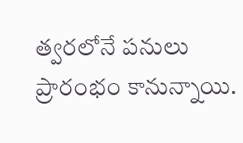త్వరలోనే పనులు ప్రారంభం కానున్నాయి.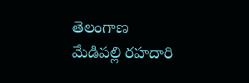తెలంగాణ
మేడిపల్లి రహదారి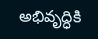అభివృద్ధికి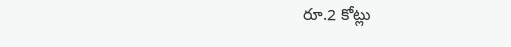రూ.2 కోట్లు